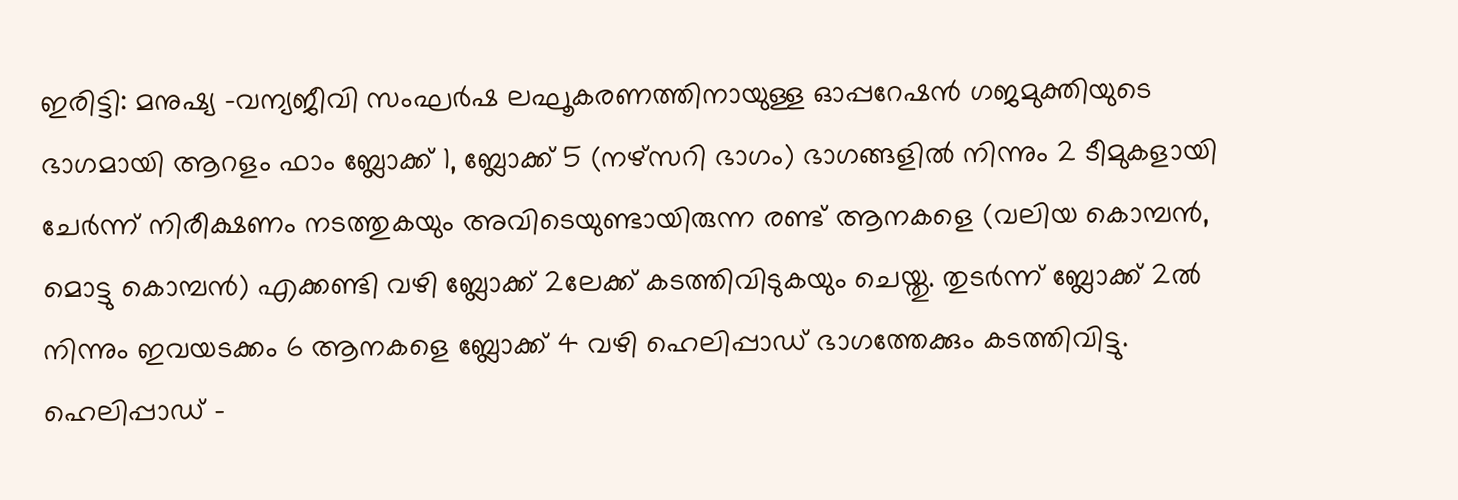ഇരിട്ടി: മനുഷ്യ -വന്യജീവി സംഘർഷ ലഘൂകരണത്തിനായുള്ള ഓപ്പറേഷൻ ഗജമുക്തിയുടെ ഭാഗമായി ആറളം ഫാം ബ്ലോക്ക് 1, ബ്ലോക്ക് 5 (നഴ്സറി ഭാഗം) ഭാഗങ്ങളിൽ നിന്നും 2 ടീമുകളായി ചേർന്ന് നിരീക്ഷണം നടത്തുകയും അവിടെയുണ്ടായിരുന്ന രണ്ട് ആനകളെ (വലിയ കൊമ്പൻ, മൊട്ടു കൊമ്പൻ) എക്കണ്ടി വഴി ബ്ലോക്ക് 2ലേക്ക് കടത്തിവിടുകയും ചെയ്തു. തുടർന്ന് ബ്ലോക്ക് 2ൽ നിന്നും ഇവയടക്കം 6 ആനകളെ ബ്ലോക്ക് 4 വഴി ഹെലിപ്പാഡ് ഭാഗത്തേക്കും കടത്തിവിട്ടു.
ഹെലിപ്പാഡ് -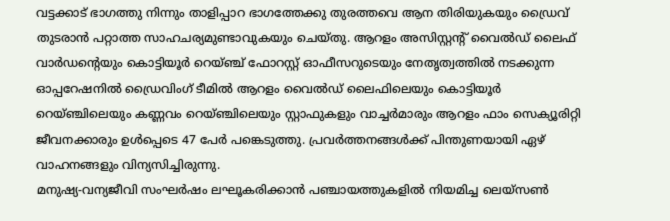വട്ടക്കാട് ഭാഗത്തു നിന്നും താളിപ്പാറ ഭാഗത്തേക്കു തുരത്തവെ ആന തിരിയുകയും ഡ്രൈവ് തുടരാൻ പറ്റാത്ത സാഹചര്യമുണ്ടാവുകയും ചെയ്തു. ആറളം അസിസ്റ്റന്റ് വൈൽഡ് ലൈഫ് വാർഡന്റെയും കൊട്ടിയൂർ റെയ്ഞ്ച് ഫോറസ്റ്റ് ഓഫീസറുടെയും നേതൃത്വത്തിൽ നടക്കുന്ന ഓപ്പറേഷനിൽ ഡ്രൈവിംഗ് ടീമിൽ ആറളം വൈൽഡ് ലൈഫിലെയും കൊട്ടിയൂർ റെയ്ഞ്ചിലെയും കണ്ണവം റെയ്ഞ്ചിലെയും സ്റ്റാഫുകളും വാച്ചർമാരും ആറളം ഫാം സെക്യൂരിറ്റി ജീവനക്കാരും ഉൾപ്പെടെ 47 പേർ പങ്കെടുത്തു. പ്രവർത്തനങ്ങൾക്ക് പിന്തുണയായി ഏഴ് വാഹനങ്ങളും വിന്യസിച്ചിരുന്നു.
മനുഷ്യ-വന്യജീവി സംഘർഷം ലഘൂകരിക്കാൻ പഞ്ചായത്തുകളിൽ നിയമിച്ച ലെയ്സൺ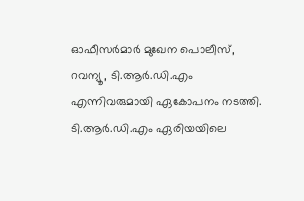ഓഫീസർമാർ മുഖേന പൊലീസ്, റവന്യൂ, ടി.ആർ.ഡി.എം എന്നിവരുമായി ഏകോപനം നടത്തി. ടി.ആർ.ഡി.എം ഏരിയയിലെ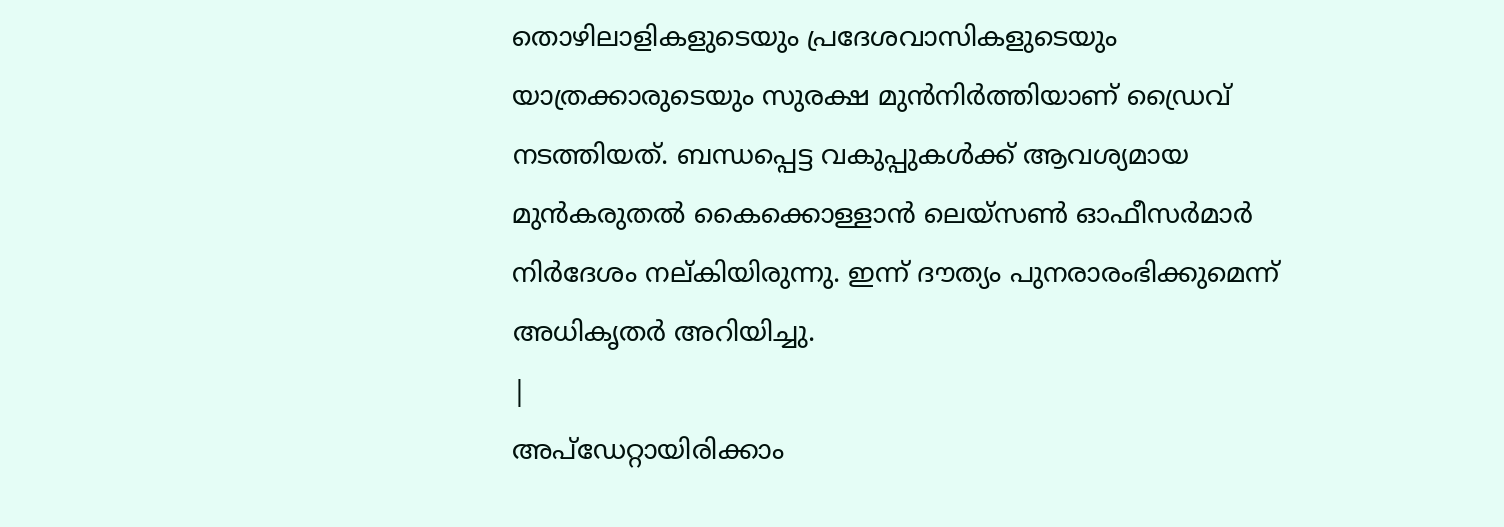തൊഴിലാളികളുടെയും പ്രദേശവാസികളുടെയും യാത്രക്കാരുടെയും സുരക്ഷ മുൻനിർത്തിയാണ് ഡ്രൈവ് നടത്തിയത്. ബന്ധപ്പെട്ട വകുപ്പുകൾക്ക് ആവശ്യമായ മുൻകരുതൽ കൈക്കൊള്ളാൻ ലെയ്സൺ ഓഫീസർമാർ നിർദേശം നല്കിയിരുന്നു. ഇന്ന് ദൗത്യം പുനരാരംഭിക്കുമെന്ന് അധികൃതർ അറിയിച്ചു.
|
അപ്ഡേറ്റായിരിക്കാം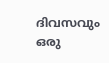ദിവസവും
ഒരു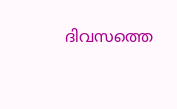ദിവസത്തെ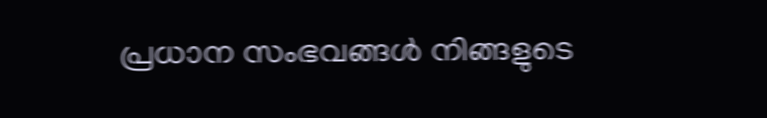പ്രധാന സംഭവങ്ങൾ നിങ്ങളുടെ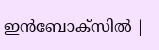ഇൻബോക്സിൽ |